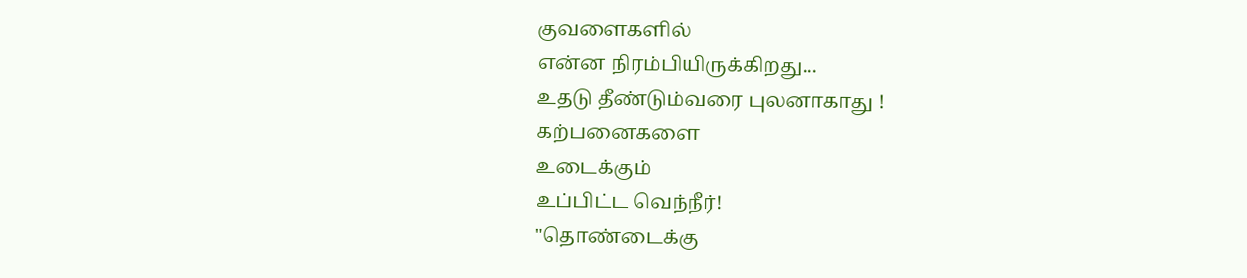குவளைகளில்
என்ன நிரம்பியிருக்கிறது...
உதடு தீண்டும்வரை புலனாகாது !
கற்பனைகளை
உடைக்கும்
உப்பிட்ட வெந்நீர்!
"தொண்டைக்கு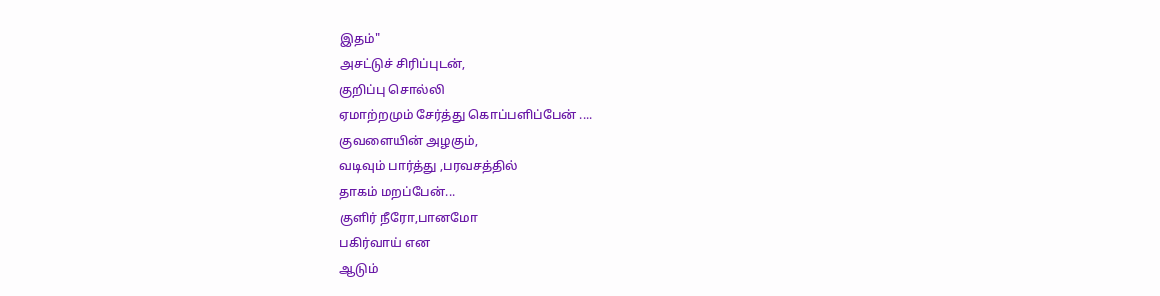இதம்"
அசட்டுச் சிரிப்புடன்,
குறிப்பு சொல்லி
ஏமாற்றமும் சேர்த்து கொப்பளிப்பேன் ....
குவளையின் அழகும்,
வடிவும் பார்த்து ,பரவசத்தில்
தாகம் மறப்பேன்...
குளிர் நீரோ,பானமோ
பகிர்வாய் என
ஆடும்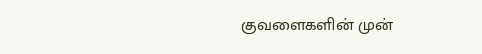குவளைகளின் முன்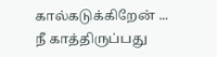கால்கடுக்கிறேன் ...
நீ காத்திருப்பது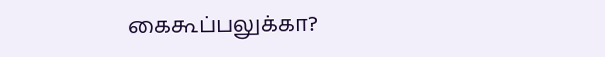கைகூப்பலுக்கா?